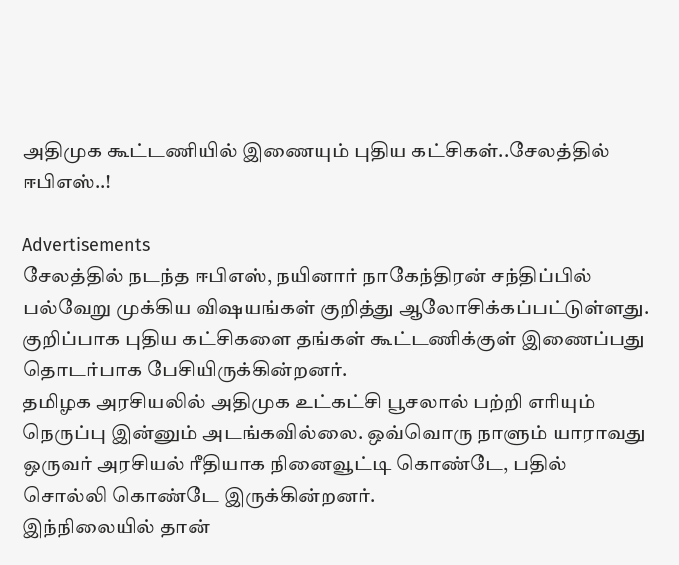அதிமுக கூட்டணியில் இணையும் புதிய கட்சிகள்..சேலத்தில் ஈபிஎஸ்..!

Advertisements
சேலத்தில் நடந்த ஈபிஎஸ், நயினார் நாகேந்திரன் சந்திப்பில் பல்வேறு முக்கிய விஷயங்கள் குறித்து ஆலோசிக்கப்பட்டுள்ளது. குறிப்பாக புதிய கட்சிகளை தங்கள் கூட்டணிக்குள் இணைப்பது தொடர்பாக பேசியிருக்கின்றனர்.
தமிழக அரசியலில் அதிமுக உட்கட்சி பூசலால் பற்றி எரியும் நெருப்பு இன்னும் அடங்கவில்லை. ஒவ்வொரு நாளும் யாராவது ஒருவர் அரசியல் ரீதியாக நினைவூட்டி கொண்டே, பதில் சொல்லி கொண்டே இருக்கின்றனர்.
இந்நிலையில் தான்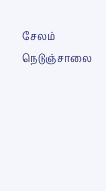சேலம் நெடுஞ்சாலை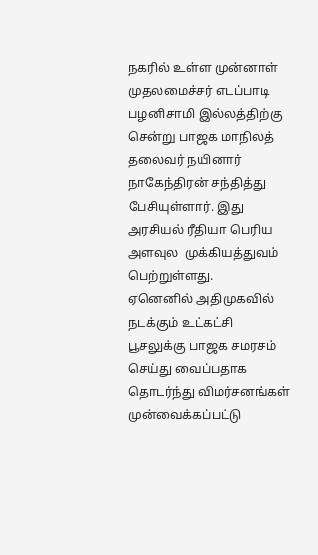நகரில் உள்ள முன்னாள் முதலமைச்சர் எடப்பாடி பழனிசாமி இல்லத்திற்கு சென்று பாஜக மாநிலத் தலைவர் நயினார் நாகேந்திரன் சந்தித்து பேசியுள்ளார். இது அரசியல் ரீதியா பெரிய அளவுல  முக்கியத்துவம் பெற்றுள்ளது.
ஏனெனில் அதிமுகவில் நடக்கும் உட்கட்சி பூசலுக்கு பாஜக சமரசம் செய்து வைப்பதாக தொடர்ந்து விமர்சனங்கள் முன்வைக்கப்பட்டு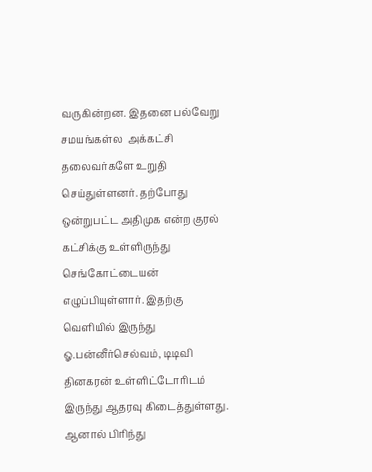வருகின்றன. இதனை பல்வேறு சமயங்கள்ல  அக்கட்சி தலைவர்களே உறுதி செய்துள்ளனர். தற்போது ஒன்றுபட்ட அதிமுக என்ற குரல் கட்சிக்கு உள்ளிருந்து செங்கோட்டையன் எழுப்பியுள்ளார். இதற்கு வெளியில் இருந்து ஓ.பன்னீர்செல்வம், டிடிவி தினகரன் உள்ளிட்டோரிடம் இருந்து ஆதரவு கிடைத்துள்ளது.
ஆனால் பிரிந்து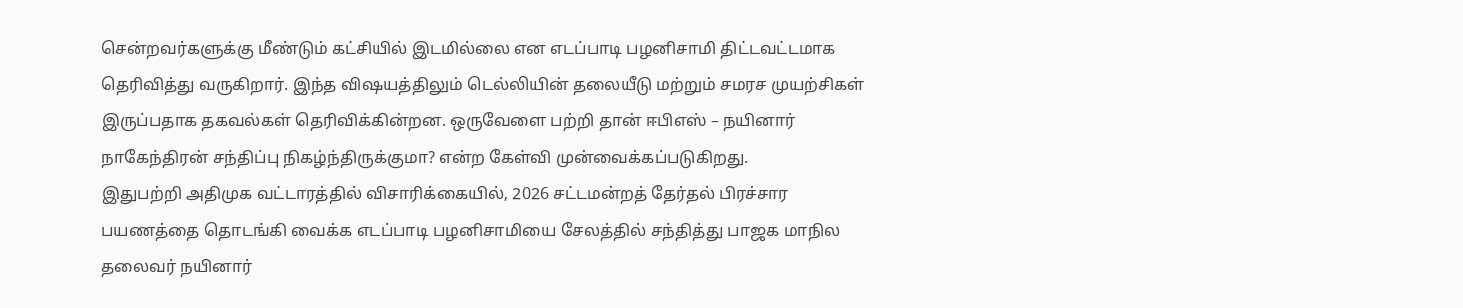சென்றவர்களுக்கு மீண்டும் கட்சியில் இடமில்லை என எடப்பாடி பழனிசாமி திட்டவட்டமாக தெரிவித்து வருகிறார். இந்த விஷயத்திலும் டெல்லியின் தலையீடு மற்றும் சமரச முயற்சிகள் இருப்பதாக தகவல்கள் தெரிவிக்கின்றன. ஒருவேளை பற்றி தான் ஈபிஎஸ் – நயினார் நாகேந்திரன் சந்திப்பு நிகழ்ந்திருக்குமா? என்ற கேள்வி முன்வைக்கப்படுகிறது.
இதுபற்றி அதிமுக வட்டாரத்தில் விசாரிக்கையில், 2026 சட்டமன்றத் தேர்தல் பிரச்சார பயணத்தை தொடங்கி வைக்க எடப்பாடி பழனிசாமியை சேலத்தில் சந்தித்து பாஜக மாநில தலைவர் நயினார்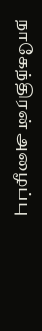நாகேந்திரன் அழைப்பு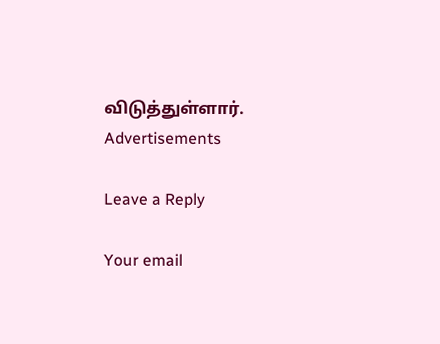விடுத்துள்ளார்.
Advertisements

Leave a Reply

Your email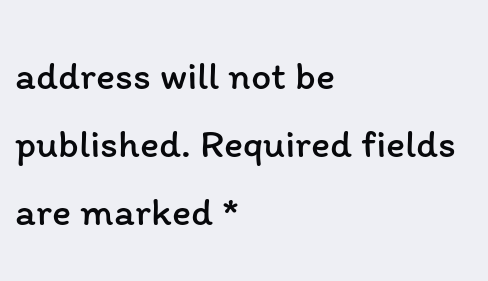address will not be published. Required fields are marked *